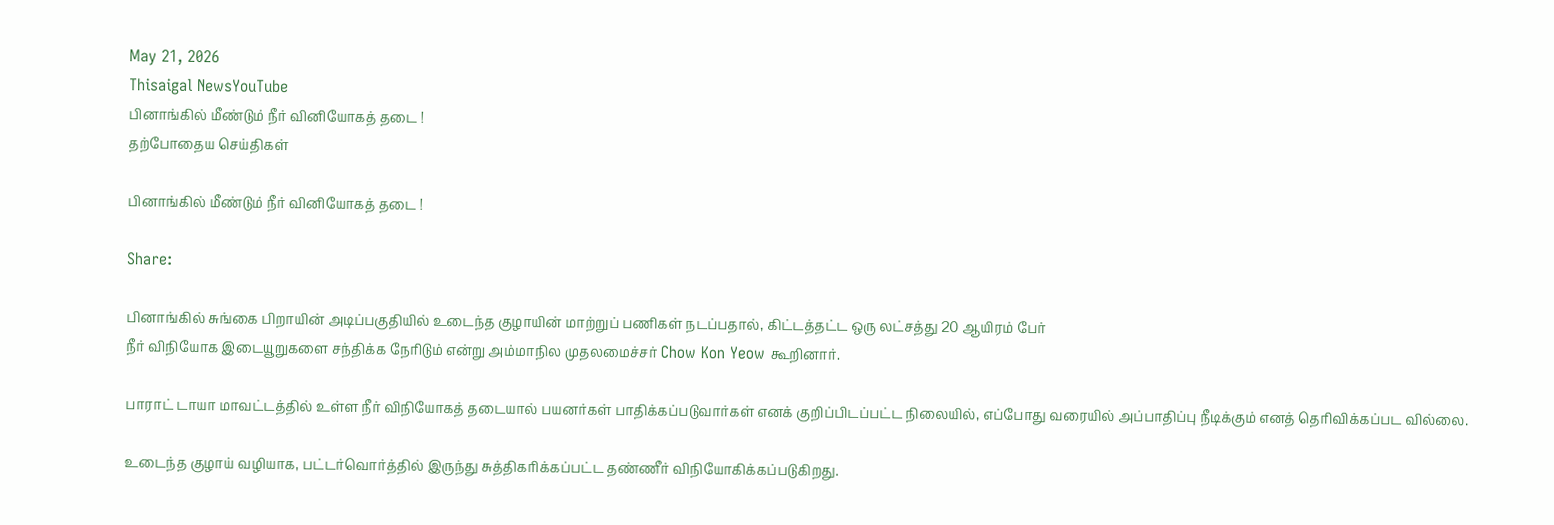May 21, 2026
Thisaigal NewsYouTube
பினாங்கில் மீண்டும் நீர் வினியோகத் தடை !
தற்போதைய செய்திகள்

பினாங்கில் மீண்டும் நீர் வினியோகத் தடை !

Share:

பினாங்கில் சுங்கை பிறாயின் அடிப்பகுதியில் உடைந்த குழாயின் மாற்றுப் பணிகள் நடப்பதால், கிட்டத்தட்ட ஒரு லட்சத்து 20 ஆயிரம் பேர்
நீர் விநியோக இடையூறுகளை சந்திக்க நேரிடும் என்று அம்மாநில முதலமைச்சர் Chow Kon Yeow கூறினார்.

பாராட் டாயா மாவட்டத்தில் உள்ள நீர் விநியோகத் தடையால் பயனர்கள் பாதிக்கப்படுவார்கள் எனக் குறிப்பிடப்பட்ட நிலையில், எப்போது வரையில் அப்பாதிப்பு நீடிக்கும் எனத் தெரிவிக்கப்பட வில்லை.

உடைந்த குழாய் வழியாக, பட்டர்வொர்த்தில் இருந்து சுத்திகரிக்கப்பட்ட தண்ணீர் விநியோகிக்கப்படுகிறது.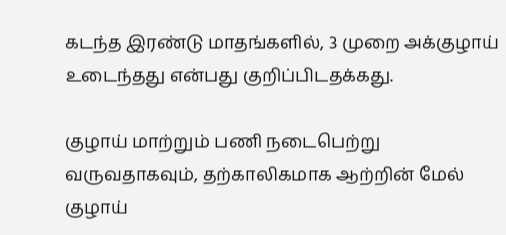கடந்த இரண்டு மாதங்களில், 3 முறை அக்குழாய் உடைந்தது என்பது குறிப்பிடதக்கது.

குழாய் மாற்றும் பணி நடைபெற்று வருவதாகவும், தற்காலிகமாக ஆற்றின் மேல் குழாய்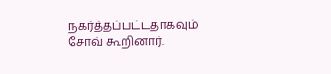நகர்த்தப்பட்டதாகவும் சோவ் கூறினார்.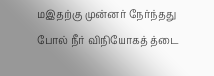மஇதற்கு முன்னர் நேர்ந்தது போல் நீர் விநியோகத் த்டை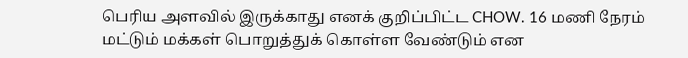பெரிய அளவில் இருக்காது எனக் குறிப்பிட்ட CHOW. 16 மணி நேரம் மட்டும் மக்கள் பொறுத்துக் கொள்ள வேண்டும் என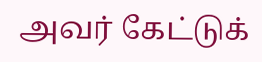அவர் கேட்டுக்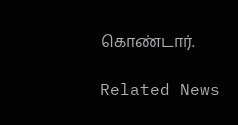கொண்டார்.

Related News